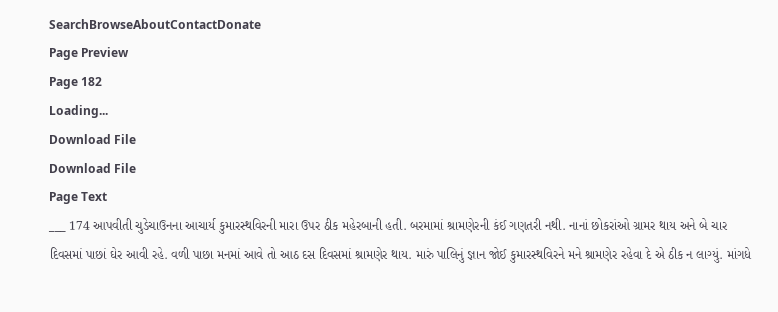SearchBrowseAboutContactDonate
Page Preview
Page 182
Loading...
Download File
Download File
Page Text
___ 174 આપવીતી ચુડેચાઉનના આચાર્ય કુમારસ્થવિરની મારા ઉપર ઠીક મહેરબાની હતી. બરમામાં શ્રામણેરની કંઈ ગણતરી નથી. નાનાં છોકરાંઓ ગ્રામર થાય અને બે ચાર દિવસમાં પાછાં ઘેર આવી રહે. વળી પાછા મનમાં આવે તો આઠ દસ દિવસમાં શ્રામણેર થાય. મારું પાલિનું જ્ઞાન જોઈ કુમારસ્થવિરને મને શ્રામણેર રહેવા દે એ ઠીક ન લાગ્યું. માંગધે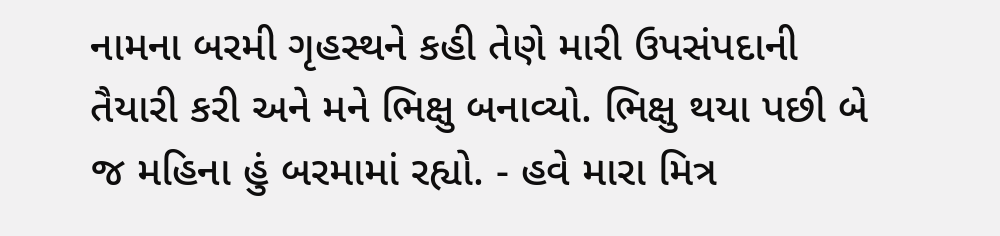નામના બરમી ગૃહસ્થને કહી તેણે મારી ઉપસંપદાની તૈયારી કરી અને મને ભિક્ષુ બનાવ્યો. ભિક્ષુ થયા પછી બે જ મહિના હું બરમામાં રહ્યો. - હવે મારા મિત્ર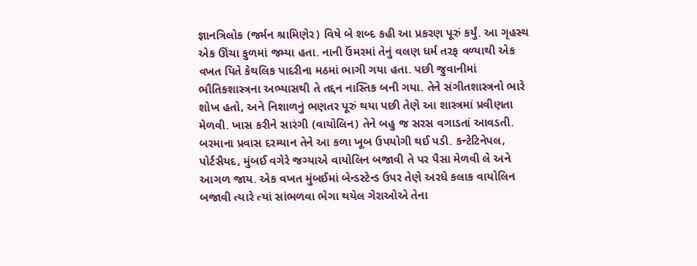જ્ઞાનત્રિલોક (જર્મન શ્રામિણેર) વિષે બે શબ્દ કહી આ પ્રકરણ પૂરું કર્યું. આ ગૃહસ્થ એક ઊંચા કુળમાં જમ્યા હતા. નાની ઉંમરમાં તેનું વલણ ધર્મ તરફ વળ્યાથી એક વખત પિતે કેથલિક પાદરીના મઠમાં ભાગી ગયા હતા. પછી જુવાનીમાં ભૌતિકશાસ્ત્રના અભ્યાસથી તે તદ્દન નાસ્તિક બની ગયા. તેને સંગીતશાસ્ત્રનો ભારે શોખ હતો, અને નિશાળનું ભણતર પૂરું થયા પછી તેણે આ શાસ્ત્રમાં પ્રવીણતા મેળવી. ખાસ કરીને સારંગી (વાયોલિન) તેને બહુ જ સરસ વગાડતાં આવડતી. બરમાના પ્રવાસ દરમ્યાન તેને આ કળા ખૂબ ઉપયોગી થઈ પડી. કન્ટેટિનેપલ, પોર્ટસૈયદ, મુંબઈ વગેરે જગ્યાએ વાયોલિન બજાવી તે પર પૈસા મેળવી લે અને આગળ જાય. એક વખત મુંબઈમાં બેન્ડસ્ટેન્ડ ઉપર તેણે અરધે કલાક વાયોલિન બજાવી ત્યારે ત્યાં સાંભળવા ભેગા થયેલ ગેરાઓએ તેના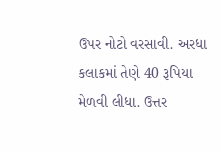ઉપર નોટો વરસાવી. અરધા કલાકમાં તેણે 40 રૂપિયા મેળવી લીધા. ઉત્તર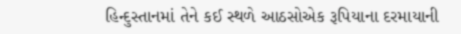હિન્દુસ્તાનમાં તેને કઈ સ્થળે આઠસોએક રૂપિયાના દરમાયાની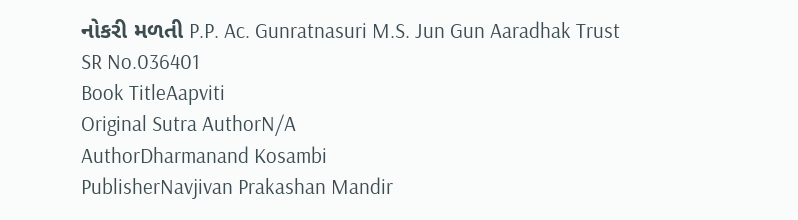નોકરી મળતી P.P. Ac. Gunratnasuri M.S. Jun Gun Aaradhak Trust
SR No.036401
Book TitleAapviti
Original Sutra AuthorN/A
AuthorDharmanand Kosambi
PublisherNavjivan Prakashan Mandir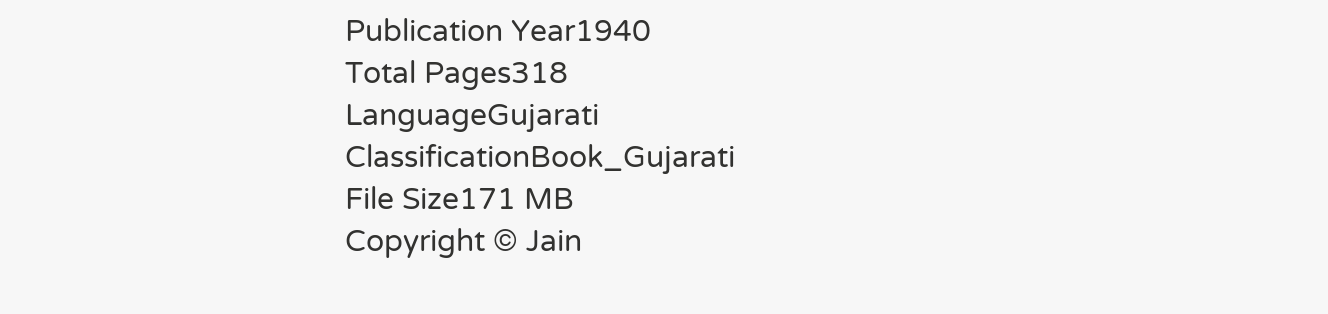Publication Year1940
Total Pages318
LanguageGujarati
ClassificationBook_Gujarati
File Size171 MB
Copyright © Jain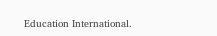Education International.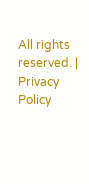All rights reserved. | Privacy Policy